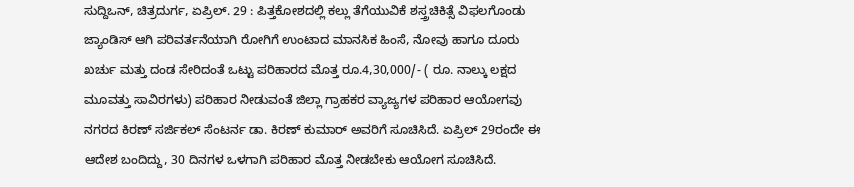ಸುದ್ದಿಒನ್, ಚಿತ್ರದುರ್ಗ, ಏಪ್ರಿಲ್. 29 : ಪಿತ್ತಕೋಶದಲ್ಲಿ ಕಲ್ಲು ತೆಗೆಯುವಿಕೆ ಶಸ್ತ್ರಚಿಕಿತ್ಸೆ ವಿಫಲಗೊಂಡು ಜ್ಯಾಂಡಿಸ್ ಆಗಿ ಪರಿವರ್ತನೆಯಾಗಿ ರೋಗಿಗೆ ಉಂಟಾದ ಮಾನಸಿಕ ಹಿಂಸೆ, ನೋವು ಹಾಗೂ ದೂರು ಖರ್ಚು ಮತ್ತು ದಂಡ ಸೇರಿದಂತೆ ಒಟ್ಟು ಪರಿಹಾರದ ಮೊತ್ತ ರೂ.4,30,000/- ( ರೂ. ನಾಲ್ಕು ಲಕ್ಷದ ಮೂವತ್ತು ಸಾವಿರಗಳು) ಪರಿಹಾರ ನೀಡುವಂತೆ ಜಿಲ್ಲಾ ಗ್ರಾಹಕರ ವ್ಯಾಜ್ಯಗಳ ಪರಿಹಾರ ಆಯೋಗವು ನಗರದ ಕಿರಣ್ ಸರ್ಜಿಕಲ್ ಸೆಂಟರ್ನ ಡಾ. ಕಿರಣ್ ಕುಮಾರ್ ಅವರಿಗೆ ಸೂಚಿಸಿದೆ. ಏಪ್ರಿಲ್ 29ರಂದೇ ಈ ಆದೇಶ ಬಂದಿದ್ದು, 30 ದಿನಗಳ ಒಳಗಾಗಿ ಪರಿಹಾರ ಮೊತ್ತ ನೀಡಬೇಕು ಆಯೋಗ ಸೂಚಿಸಿದೆ.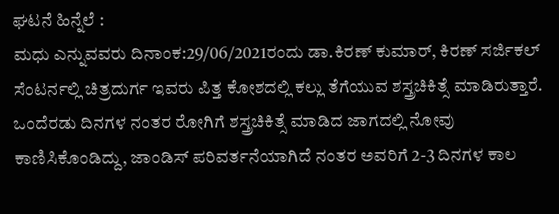ಘಟನೆ ಹಿನ್ನೆಲೆ :
ಮಧು ಎನ್ನುವವರು ದಿನಾಂಕ:29/06/2021ರಂದು ಡಾ.ಕಿರಣ್ ಕುಮಾರ್, ಕಿರಣ್ ಸರ್ಜಿಕಲ್ ಸೆಂಟರ್ನಲ್ಲಿ ಚಿತ್ರದುರ್ಗ ಇವರು ಪಿತ್ತ ಕೋಶದಲ್ಲಿ ಕಲ್ಲು ತೆಗೆಯುವ ಶಸ್ತ್ರಚಿಕಿತ್ಸೆ ಮಾಡಿರುತ್ತಾರೆ. ಒಂದೆರಡು ದಿನಗಳ ನಂತರ ರೋಗಿಗೆ ಶಸ್ತ್ರಚಿಕಿತ್ಸೆ ಮಾಡಿದ ಜಾಗದಲ್ಲಿ ನೋವು ಕಾಣಿಸಿಕೊಂಡಿದ್ದು, ಜಾಂಡಿಸ್ ಪರಿವರ್ತನೆಯಾಗಿದೆ ನಂತರ ಅವರಿಗೆ 2-3 ದಿನಗಳ ಕಾಲ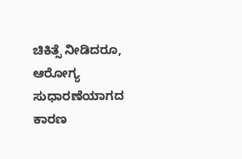ಚಿಕಿತ್ಸೆ ನೀಡಿದರೂ, ಆರೋಗ್ಯ ಸುಧಾರಣೆಯಾಗದ ಕಾರಣ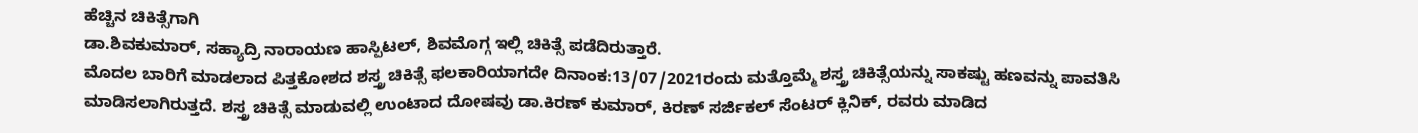ಹೆಚ್ಚಿನ ಚಿಕಿತ್ಸೆಗಾಗಿ
ಡಾ.ಶಿವಕುಮಾರ್, ಸಹ್ಯಾದ್ರಿ ನಾರಾಯಣ ಹಾಸ್ಪಿಟಲ್, ಶಿವಮೊಗ್ಗ ಇಲ್ಲಿ ಚಿಕಿತ್ಸೆ ಪಡೆದಿರುತ್ತಾರೆ.
ಮೊದಲ ಬಾರಿಗೆ ಮಾಡಲಾದ ಪಿತ್ತಕೋಶದ ಶಸ್ತ್ರ ಚಿಕಿತ್ಸೆ ಫಲಕಾರಿಯಾಗದೇ ದಿನಾಂಕ:13/07/2021ರಂದು ಮತ್ತೊಮ್ಮೆ ಶಸ್ತ್ರ ಚಿಕಿತ್ಸೆಯನ್ನು ಸಾಕಷ್ಟು ಹಣವನ್ನು ಪಾವತಿಸಿ ಮಾಡಿಸಲಾಗಿರುತ್ತದೆ. ಶಸ್ತ್ರ ಚಿಕಿತ್ಸೆ ಮಾಡುವಲ್ಲಿ ಉಂಟಾದ ದೋಷವು ಡಾ.ಕಿರಣ್ ಕುಮಾರ್, ಕಿರಣ್ ಸರ್ಜಿಕಲ್ ಸೆಂಟರ್ ಕ್ಲಿನಿಕ್, ರವರು ಮಾಡಿದ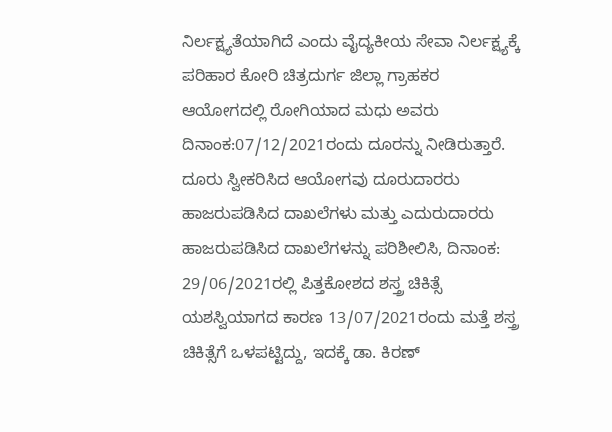ನಿರ್ಲಕ್ಷ್ಯತೆಯಾಗಿದೆ ಎಂದು ವೈದ್ಯಕೀಯ ಸೇವಾ ನಿರ್ಲಕ್ಷ್ಯಕ್ಕೆ ಪರಿಹಾರ ಕೋರಿ ಚಿತ್ರದುರ್ಗ ಜಿಲ್ಲಾ ಗ್ರಾಹಕರ ಆಯೋಗದಲ್ಲಿ ರೋಗಿಯಾದ ಮಧು ಅವರು ದಿನಾಂಕ:07/12/2021ರಂದು ದೂರನ್ನು ನೀಡಿರುತ್ತಾರೆ.
ದೂರು ಸ್ವೀಕರಿಸಿದ ಆಯೋಗವು ದೂರುದಾರರು ಹಾಜರುಪಡಿಸಿದ ದಾಖಲೆಗಳು ಮತ್ತು ಎದುರುದಾರರು ಹಾಜರುಪಡಿಸಿದ ದಾಖಲೆಗಳನ್ನು ಪರಿಶೀಲಿಸಿ, ದಿನಾಂಕ: 29/06/2021ರಲ್ಲಿ ಪಿತ್ತಕೋಶದ ಶಸ್ತ್ರ ಚಿಕಿತ್ಸೆ ಯಶಸ್ವಿಯಾಗದ ಕಾರಣ 13/07/2021ರಂದು ಮತ್ತೆ ಶಸ್ತ್ರ ಚಿಕಿತ್ಸೆಗೆ ಒಳಪಟ್ಟಿದ್ದು, ಇದಕ್ಕೆ ಡಾ. ಕಿರಣ್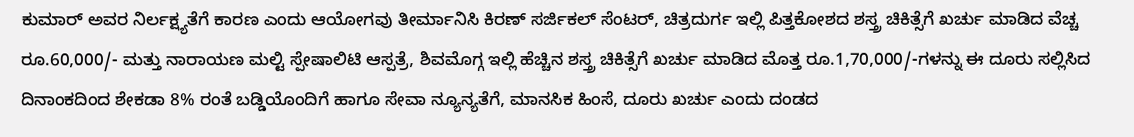ಕುಮಾರ್ ಅವರ ನಿರ್ಲಕ್ಷ್ಯತೆಗೆ ಕಾರಣ ಎಂದು ಆಯೋಗವು ತೀರ್ಮಾನಿಸಿ ಕಿರಣ್ ಸರ್ಜಿಕಲ್ ಸೆಂಟರ್, ಚಿತ್ರದುರ್ಗ ಇಲ್ಲಿ ಪಿತ್ತಕೋಶದ ಶಸ್ತ್ರ ಚಿಕಿತ್ಸೆಗೆ ಖರ್ಚು ಮಾಡಿದ ವೆಚ್ಚ ರೂ.60,000/- ಮತ್ತು ನಾರಾಯಣ ಮಲ್ಟಿ ಸ್ಪೇಷಾಲಿಟಿ ಆಸ್ಪತ್ರೆ, ಶಿವಮೊಗ್ಗ ಇಲ್ಲಿ ಹೆಚ್ಚಿನ ಶಸ್ತ್ರ ಚಿಕಿತ್ಸೆಗೆ ಖರ್ಚು ಮಾಡಿದ ಮೊತ್ತ ರೂ.1,70,000/-ಗಳನ್ನು ಈ ದೂರು ಸಲ್ಲಿಸಿದ ದಿನಾಂಕದಿಂದ ಶೇಕಡಾ 8% ರಂತೆ ಬಡ್ಡಿಯೊಂದಿಗೆ ಹಾಗೂ ಸೇವಾ ನ್ಯೂನ್ಯತೆಗೆ, ಮಾನಸಿಕ ಹಿಂಸೆ, ದೂರು ಖರ್ಚು ಎಂದು ದಂಡದ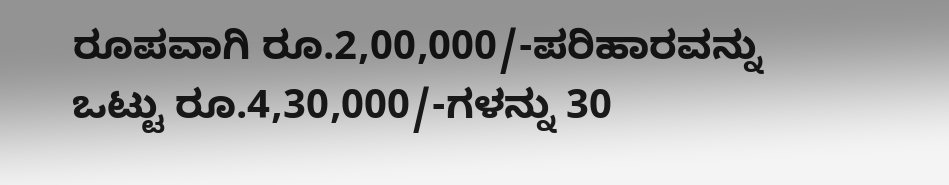ರೂಪವಾಗಿ ರೂ.2,00,000/-ಪರಿಹಾರವನ್ನು ಒಟ್ಟು ರೂ.4,30,000/-ಗಳನ್ನು 30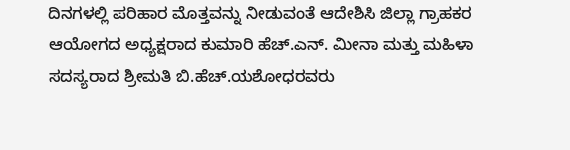ದಿನಗಳಲ್ಲಿ ಪರಿಹಾರ ಮೊತ್ತವನ್ನು ನೀಡುವಂತೆ ಆದೇಶಿಸಿ ಜಿಲ್ಲಾ ಗ್ರಾಹಕರ ಆಯೋಗದ ಅಧ್ಯಕ್ಷರಾದ ಕುಮಾರಿ ಹೆಚ್.ಎನ್. ಮೀನಾ ಮತ್ತು ಮಹಿಳಾ ಸದಸ್ಯರಾದ ಶ್ರೀಮತಿ ಬಿ.ಹೆಚ್.ಯಶೋಧರವರು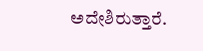ಅದೇಶಿರುತ್ತಾರೆ.